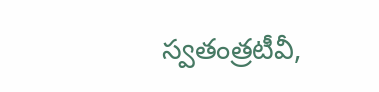స్వతంత్రటీవీ,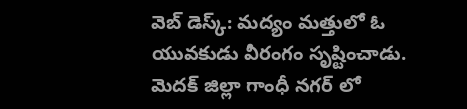వెబ్ డెస్క్: మద్యం మత్తులో ఓ యువకుడు వీరంగం సృష్టించాడు. మెదక్ జిల్లా గాంధీ నగర్ లో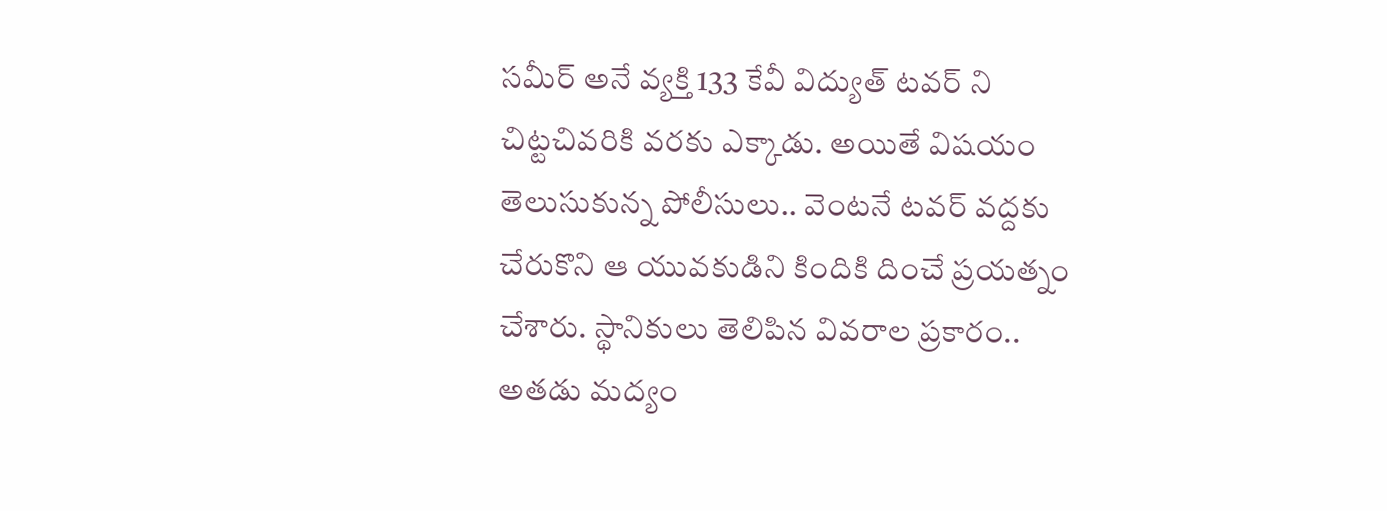సమీర్ అనే వ్యక్తి 133 కేవీ విద్యుత్ టవర్ ని చిట్టచివరికి వరకు ఎక్కాడు. అయితే విషయం తెలుసుకున్న పోలీసులు.. వెంటనే టవర్ వద్దకు చేరుకొని ఆ యువకుడిని కిందికి దించే ప్రయత్నం చేశారు. స్థానికులు తెలిపిన వివరాల ప్రకారం.. అతడు మద్యం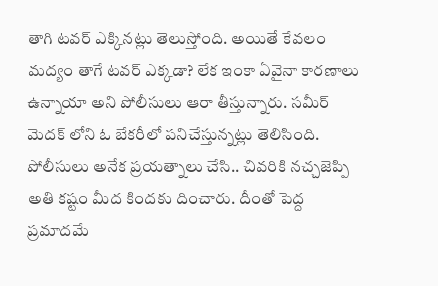తాగి టవర్ ఎక్కినట్లు తెలుస్తోంది. అయితే కేవలం మద్యం తాగే టవర్ ఎక్కడా? లేక ఇంకా ఏవైనా కారణాలు ఉన్నాయా అని పోలీసులు ఆరా తీస్తున్నారు. సమీర్ మెదక్ లోని ఓ బేకరీలో పనిచేస్తున్నట్లు తెలిసింది. పోలీసులు అనేక ప్రయత్నాలు చేసి.. చివరికి నచ్చజెప్పి అతి కష్టం మీద కిందకు దించారు. దీంతో పెద్ద ప్రమాదమే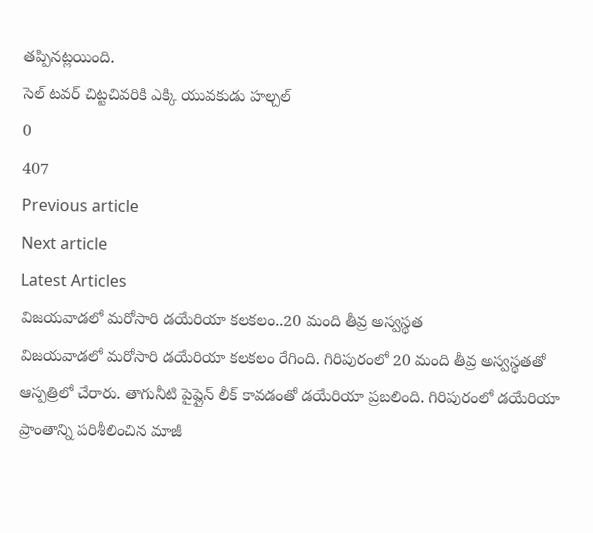తప్పినట్లయింది.
సెల్ టవర్ చిట్టచివరికి ఎక్కి యువకుడు హల్చల్
0
407
Previous article
Next article
Latest Articles
విజయవాడలో మరోసారి డయేరియా కలకలం..20 మంది తీవ్ర అస్వస్థత
విజయవాడలో మరోసారి డయేరియా కలకలం రేగింది. గిరిపురంలో 20 మంది తీవ్ర అస్వస్థతతో ఆస్పత్రిలో చేరారు. తాగునీటి పైప్లైన్ లీక్ కావడంతో డయేరియా ప్రబలింది. గిరిపురంలో డయేరియా ప్రాంతాన్ని పరిశీలించిన మాజీ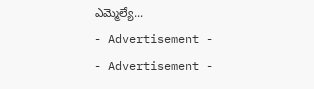ఎమ్మెల్యే...
- Advertisement -
- Advertisement -